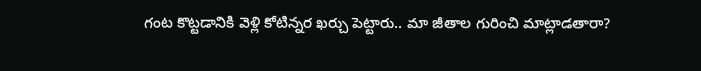గంట కొట్టడానికి వెళ్లి కోటిన్నర ఖర్చు పెట్టారు.. మా జీతాల గురించి మాట్లాడతారా?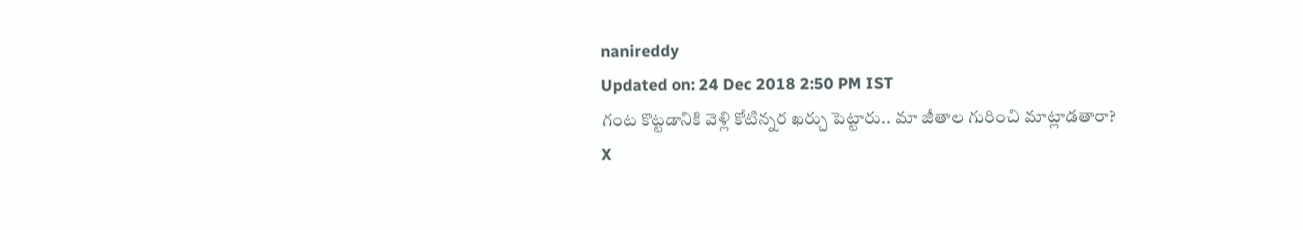nanireddy
Updated on: 24 Dec 2018 2:50 PM IST
గంట కొట్టడానికి వెళ్లి కోటిన్నర ఖర్చు పెట్టారు.. మా జీతాల గురించి మాట్లాడతారా?
X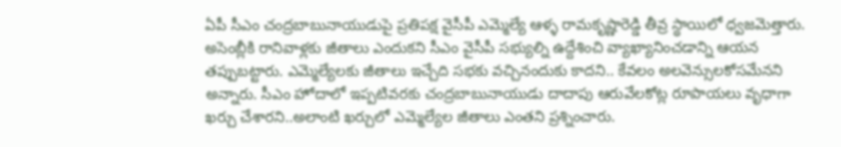ఏపీ సీఎం చంద్రబాబునాయుడుపై ప్రతిపక్ష వైసీపీ ఎమ్మెల్యే ఆళ్ళ రామకృష్ణారెడ్డి తీవ్ర స్థాయిలో ధ్వజమెత్తారు. అసెంబ్లీకి రానివాళ్లకు జీతాలు ఎందుకని సీఎం వైసీపీ సభ్యుల్ని ఉద్దేశించి వ్యాఖ్యానించడాన్ని ఆయన తప్పుబట్టారు. ఎమ్మెల్యేలకు జీతాలు ఇచ్చేది సభకు వచ్చినందుకు కాదని.. కేవలం అలవెన్సులకోసమేనని అన్నారు. సీఎం హోదాలో ఇప్పటివరకు చంద్రబాబునాయుడు దాదాపు ఆరువేలకోట్ల రూపాయలు వృధాగా ఖర్చు చేశారని..అలాంటి ఖర్చులో ఎమ్మెల్యేల జీతాలు ఎంతని ప్రశ్నించారు.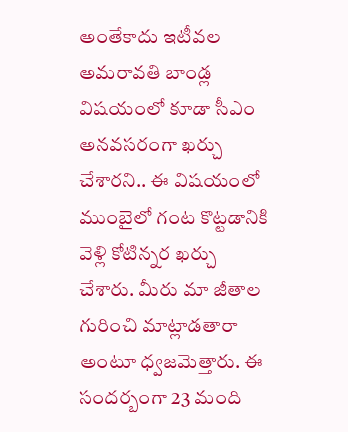అంతేకాదు ఇటీవల అమరావతి బాండ్ల విషయంలో కూడా సీఎం అనవసరంగా ఖర్చు చేశారని.. ఈ విషయంలో ముంబైలో గంట కొట్టడానికి వెళ్లి కోటిన్నర ఖర్చు చేశారు. మీరు మా జీతాల గురించి మాట్లాడతారా అంటూ ధ్వజమెత్తారు. ఈ సందర్బంగా 23 మంది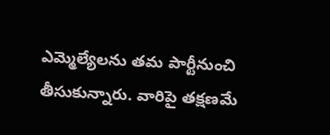ఎమ్మెల్యేలను తమ పార్టీనుంచి తీసుకున్నారు. వారిపై తక్షణమే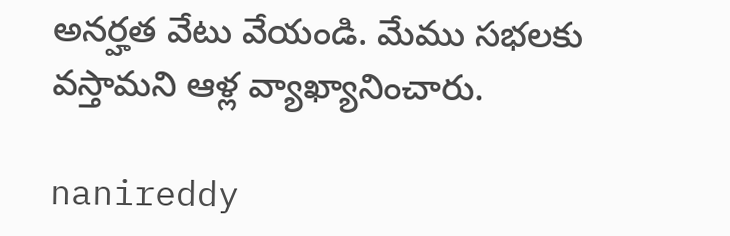అనర్హత వేటు వేయండి. మేము సభలకు వస్తామని ఆళ్ల వ్యాఖ్యానించారు.

nanireddy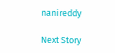nanireddy

Next Story